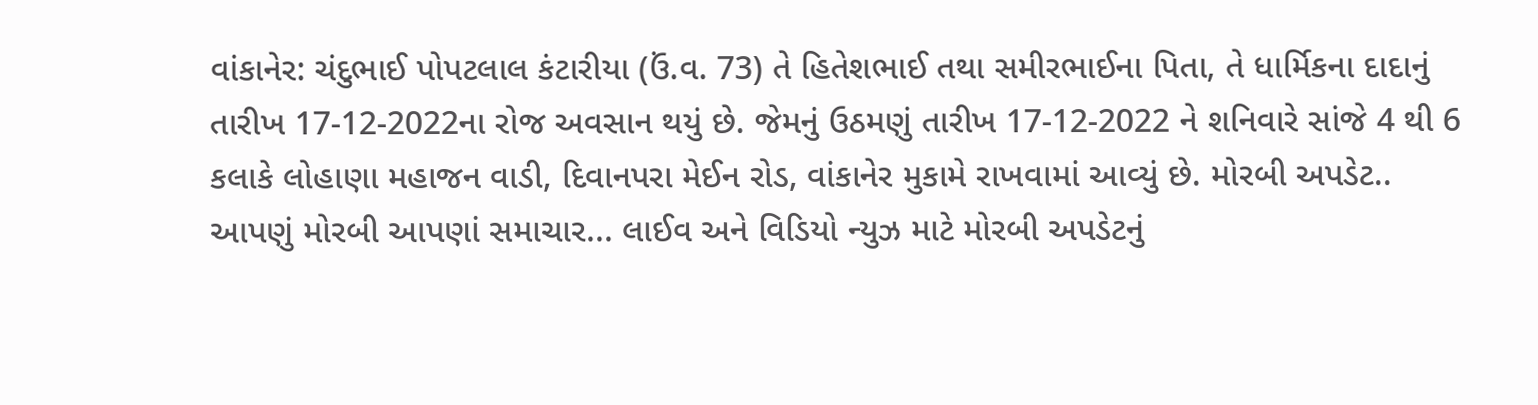વાંકાનેર: ચંદુભાઈ પોપટલાલ કંટારીયા (ઉં.વ. 73) તે હિતેશભાઈ તથા સમીરભાઈના પિતા, તે ધાર્મિકના દાદાનું તારીખ 17-12-2022ના રોજ અવસાન થયું છે. જેમનું ઉઠમણું તારીખ 17-12-2022 ને શનિવારે સાંજે 4 થી 6 કલાકે લોહાણા મહાજન વાડી, દિવાનપરા મેઈન રોડ, વાંકાનેર મુકામે રાખવામાં આવ્યું છે. મોરબી અપડેટ.. આપણું મોરબી આપણાં સમાચાર... લાઈવ અને વિડિયો ન્યુઝ માટે મોરબી અપડેટનું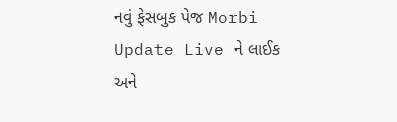નવું ફેસબુક પેજ Morbi Update Live ને લાઈક અને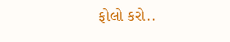ફોલો કરો..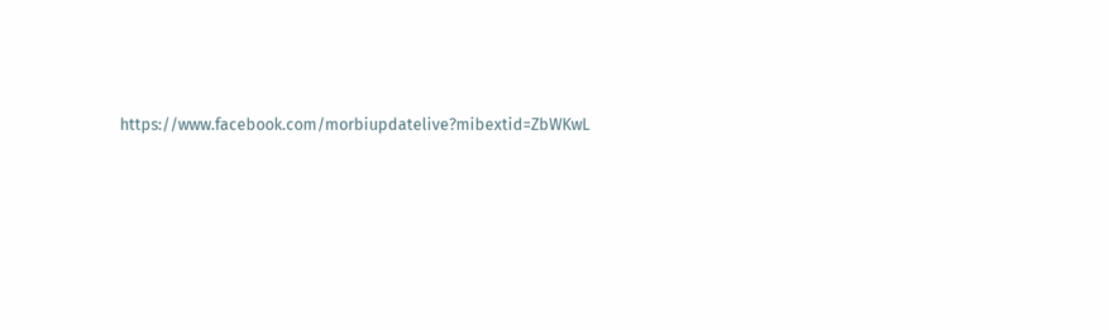https://www.facebook.com/morbiupdatelive?mibextid=ZbWKwL